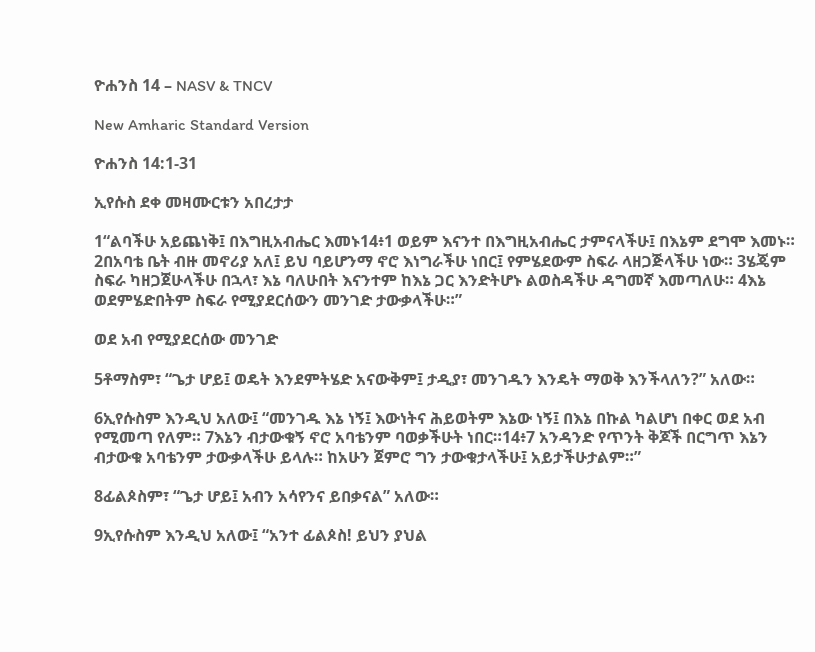ዮሐንስ 14 – NASV & TNCV

New Amharic Standard Version

ዮሐንስ 14:1-31

ኢየሱስ ደቀ መዛሙርቱን አበረታታ

1“ልባችሁ አይጨነቅ፤ በእግዚአብሔር እመኑ14፥1 ወይም እናንተ በእግዚአብሔር ታምናላችሁ፤ በእኔም ደግሞ እመኑ። 2በአባቴ ቤት ብዙ መኖሪያ አለ፤ ይህ ባይሆንማ ኖሮ እነግራችሁ ነበር፤ የምሄደውም ስፍራ ላዘጋጅላችሁ ነው። 3ሄጄም ስፍራ ካዘጋጀሁላችሁ በኋላ፣ እኔ ባለሁበት እናንተም ከእኔ ጋር እንድትሆኑ ልወስዳችሁ ዳግመኛ እመጣለሁ። 4እኔ ወደምሄድበትም ስፍራ የሚያደርሰውን መንገድ ታውቃላችሁ።”

ወደ አብ የሚያደርሰው መንገድ

5ቶማስም፣ “ጌታ ሆይ፤ ወዴት እንደምትሄድ አናውቅም፤ ታዲያ፣ መንገዱን እንዴት ማወቅ እንችላለን?” አለው።

6ኢየሱስም እንዲህ አለው፤ “መንገዱ እኔ ነኝ፤ እውነትና ሕይወትም እኔው ነኝ፤ በእኔ በኩል ካልሆነ በቀር ወደ አብ የሚመጣ የለም። 7እኔን ብታውቁኝ ኖሮ አባቴንም ባወቃችሁት ነበር።14፥7 አንዳንድ የጥንት ቅጆች በርግጥ እኔን ብታውቁ አባቴንም ታውቃላችሁ ይላሉ። ከአሁን ጀምሮ ግን ታውቁታላችሁ፤ አይታችሁታልም።”

8ፊልጶስም፣ “ጌታ ሆይ፤ አብን አሳየንና ይበቃናል” አለው።

9ኢየሱስም እንዲህ አለው፤ “አንተ ፊልጶስ! ይህን ያህል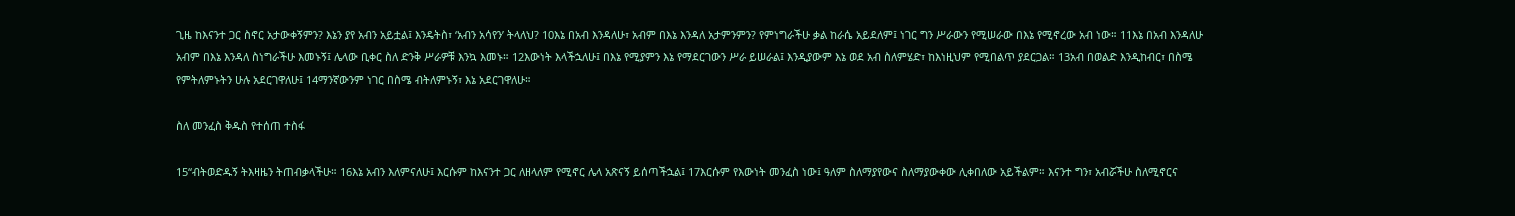ጊዜ ከእናንተ ጋር ስኖር አታውቀኝምን? እኔን ያየ አብን አይቷል፤ እንዴትስ፣ ‘አብን አሳየን’ ትላለህ? 10እኔ በአብ እንዳለሁ፣ አብም በእኔ እንዳለ አታምንምን? የምነግራችሁ ቃል ከራሴ አይደለም፤ ነገር ግን ሥራውን የሚሠራው በእኔ የሚኖረው አብ ነው። 11እኔ በአብ እንዳለሁ አብም በእኔ እንዳለ ስነግራችሁ እመኑኝ፤ ሌላው ቢቀር ስለ ድንቅ ሥራዎቹ እንኳ እመኑ። 12እውነት እላችኋለሁ፤ በእኔ የሚያምን እኔ የማደርገውን ሥራ ይሠራል፤ እንዲያውም እኔ ወደ አብ ስለምሄድ፣ ከእነዚህም የሚበልጥ ያደርጋል። 13አብ በወልድ እንዲከብር፣ በስሜ የምትለምኑትን ሁሉ አደርገዋለሁ፤ 14ማንኛውንም ነገር በስሜ ብትለምኑኝ፣ እኔ አደርገዋለሁ።

ስለ መንፈስ ቅዱስ የተሰጠ ተስፋ

15“ብትወድዱኝ ትእዛዜን ትጠብቃላችሁ። 16እኔ አብን እለምናለሁ፤ እርሱም ከእናንተ ጋር ለዘላለም የሚኖር ሌላ አጽናኝ ይሰጣችኋል፤ 17እርሱም የእውነት መንፈስ ነው፤ ዓለም ስለማያየውና ስለማያውቀው ሊቀበለው አይችልም። እናንተ ግን፣ አብሯችሁ ስለሚኖርና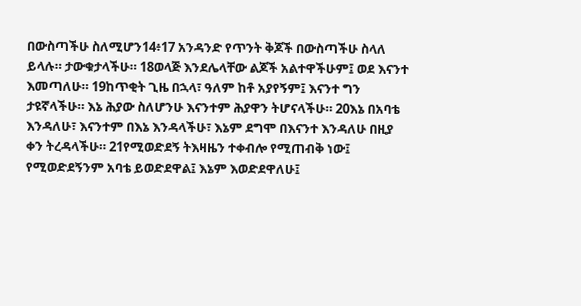በውስጣችሁ ስለሚሆን14፥17 አንዳንድ የጥንት ቅጆች በውስጣችሁ ስላለ ይላሉ። ታውቁታላችሁ። 18ወላጅ እንደሌላቸው ልጆች አልተዋችሁም፤ ወደ እናንተ እመጣለሁ። 19ከጥቂት ጊዜ በኋላ፣ ዓለም ከቶ አያየኝም፤ እናንተ ግን ታዩኛላችሁ። እኔ ሕያው ስለሆንሁ እናንተም ሕያዋን ትሆናላችሁ። 20እኔ በአባቴ እንዳለሁ፣ እናንተም በእኔ እንዳላችሁ፣ እኔም ደግሞ በእናንተ እንዳለሁ በዚያ ቀን ትረዳላችሁ። 21የሚወድደኝ ትእዛዜን ተቀብሎ የሚጠብቅ ነው፤ የሚወድደኝንም አባቴ ይወድደዋል፤ እኔም እወድደዋለሁ፤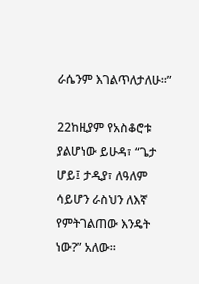ራሴንም እገልጥለታለሁ።”

22ከዚያም የአስቆሮቱ ያልሆነው ይሁዳ፣ “ጌታ ሆይ፤ ታዲያ፣ ለዓለም ሳይሆን ራስህን ለእኛ የምትገልጠው እንዴት ነው?” አለው።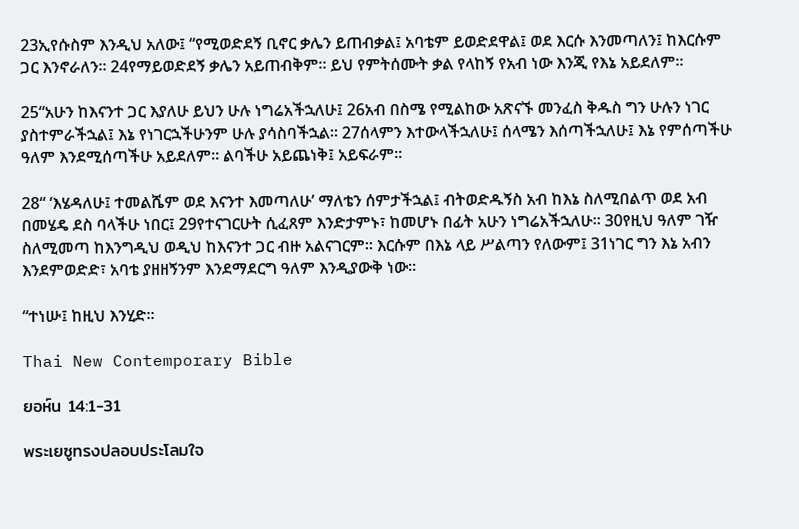23ኢየሱስም እንዲህ አለው፤ “የሚወድደኝ ቢኖር ቃሌን ይጠብቃል፤ አባቴም ይወድደዋል፤ ወደ እርሱ እንመጣለን፤ ከእርሱም ጋር እንኖራለን። 24የማይወድደኝ ቃሌን አይጠብቅም። ይህ የምትሰሙት ቃል የላከኝ የአብ ነው እንጂ የእኔ አይደለም።

25“አሁን ከእናንተ ጋር እያለሁ ይህን ሁሉ ነግሬአችኋለሁ፤ 26አብ በስሜ የሚልከው አጽናኙ መንፈስ ቅዱስ ግን ሁሉን ነገር ያስተምራችኋል፤ እኔ የነገርኋችሁንም ሁሉ ያሳስባችኋል። 27ሰላምን እተውላችኋለሁ፤ ሰላሜን እሰጣችኋለሁ፤ እኔ የምሰጣችሁ ዓለም እንደሚሰጣችሁ አይደለም። ልባችሁ አይጨነቅ፤ አይፍራም።

28“ ‘እሄዳለሁ፤ ተመልሼም ወደ እናንተ እመጣለሁ’ ማለቴን ሰምታችኋል፤ ብትወድዱኝስ አብ ከእኔ ስለሚበልጥ ወደ አብ በመሄዴ ደስ ባላችሁ ነበር፤ 29የተናገርሁት ሲፈጸም እንድታምኑ፣ ከመሆኑ በፊት አሁን ነግሬአችኋለሁ። 30የዚህ ዓለም ገዥ ስለሚመጣ ከእንግዲህ ወዲህ ከእናንተ ጋር ብዙ አልናገርም። እርሱም በእኔ ላይ ሥልጣን የለውም፤ 31ነገር ግን እኔ አብን እንደምወድድ፣ አባቴ ያዘዘኝንም እንደማደርግ ዓለም እንዲያውቅ ነው።

“ተነሡ፤ ከዚህ እንሂድ።

Thai New Contemporary Bible

ยอห์น 14:1-31

พระเยซูทรงปลอบประโลมใจ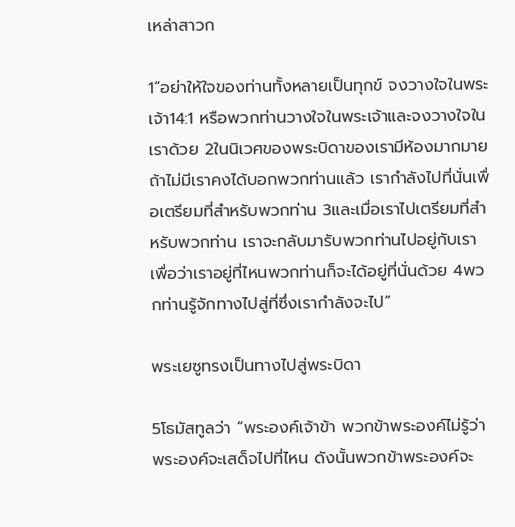เหล่าสาวก

1“อย่าให้ใจของท่านทั้งหลายเป็นทุกข์ จงวางใจในพระเจ้า14:1 หรือพวกท่านวางใจในพระเจ้าและจงวางใจในเราด้วย 2ในนิเวศของพระบิดาของเรามีห้องมากมาย ถ้าไม่มีเราคงได้บอกพวกท่านแล้ว เรากำลังไปที่นั่นเพื่อเตรียมที่สำหรับพวกท่าน 3และเมื่อเราไปเตรียมที่สำหรับพวกท่าน เราจะกลับมารับพวกท่านไปอยู่กับเรา เพื่อว่าเราอยู่ที่ไหนพวกท่านก็จะได้อยู่ที่นั่นด้วย 4พวกท่านรู้จักทางไปสู่ที่ซึ่งเรากำลังจะไป”

พระเยซูทรงเป็นทางไปสู่พระบิดา

5โธมัสทูลว่า “พระองค์เจ้าข้า พวกข้าพระองค์ไม่รู้ว่าพระองค์จะเสด็จไปที่ไหน ดังนั้นพวกข้าพระองค์จะ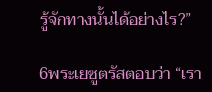รู้จักทางนั้นได้อย่างไร?”

6พระเยซูตรัสตอบว่า “เรา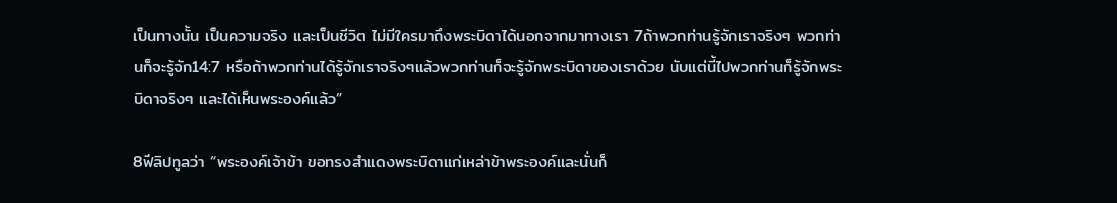เป็นทางนั้น เป็นความจริง และเป็นชีวิต ไม่มีใครมาถึงพระบิดาได้นอกจากมาทางเรา 7ถ้าพวกท่านรู้จักเราจริงๆ พวกท่านก็จะรู้จัก14:7 หรือถ้าพวกท่านได้รู้จักเราจริงๆแล้วพวกท่านก็จะรู้จักพระบิดาของเราด้วย นับแต่นี้ไปพวกท่านก็รู้จักพระบิดาจริงๆ และได้เห็นพระองค์แล้ว”

8ฟีลิปทูลว่า “พระองค์เจ้าข้า ขอทรงสำแดงพระบิดาแก่เหล่าข้าพระองค์และนั่นก็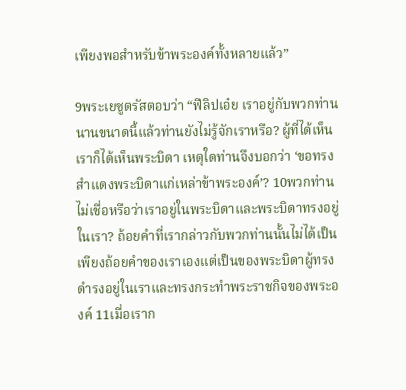เพียงพอสำหรับข้าพระองค์ทั้งหลายแล้ว”

9พระเยซูตรัสตอบว่า “ฟีลิปเอ๋ย เราอยู่กับพวกท่านนานขนาดนี้แล้วท่านยังไม่รู้จักเราหรือ? ผู้ที่ได้เห็นเราก็ได้เห็นพระบิดา เหตุใดท่านจึงบอกว่า ‘ขอทรงสำแดงพระบิดาแก่เหล่าข้าพระองค์’? 10พวกท่านไม่เชื่อหรือว่าเราอยู่ในพระบิดาและพระบิดาทรงอยู่ในเรา? ถ้อยคำที่เรากล่าวกับพวกท่านนั้นไม่ได้เป็นเพียงถ้อยคำของเราเองแต่เป็นของพระบิดาผู้ทรงดำรงอยู่ในเราและทรงกระทำพระราชกิจของพระองค์ 11เมื่อเราก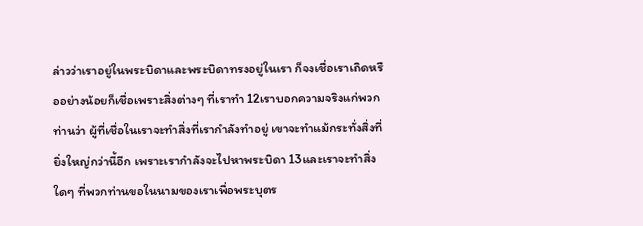ล่าวว่าเราอยู่ในพระบิดาและพระบิดาทรงอยู่ในเรา ก็จงเชื่อเราเถิดหรืออย่างน้อยก็เชื่อเพราะสิ่งต่างๆ ที่เราทำ 12เราบอกความจริงแก่พวกท่านว่า ผู้ที่เชื่อในเราจะทำสิ่งที่เรากำลังทำอยู่ เขาจะทำแม้กระทั่งสิ่งที่ยิ่งใหญ่กว่านี้อีก เพราะเรากำลังจะไปหาพระบิดา 13และเราจะทำสิ่งใดๆ ที่พวกท่านขอในนามของเราเพื่อพระบุตร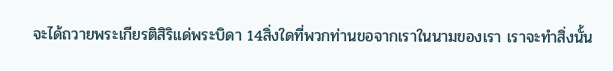จะได้ถวายพระเกียรติสิริแด่พระบิดา 14สิ่งใดที่พวกท่านขอจากเราในนามของเรา เราจะทำสิ่งนั้น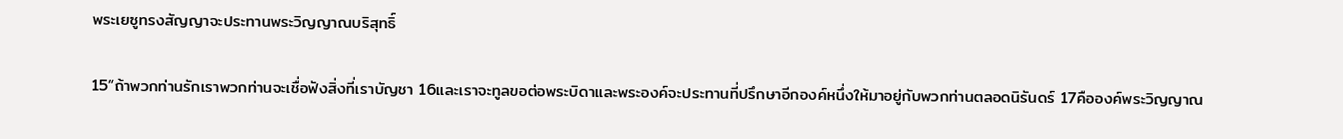พระเยซูทรงสัญญาจะประทานพระวิญญาณบริสุทธิ์

15“ถ้าพวกท่านรักเราพวกท่านจะเชื่อฟังสิ่งที่เราบัญชา 16และเราจะทูลขอต่อพระบิดาและพระองค์จะประทานที่ปรึกษาอีกองค์หนึ่งให้มาอยู่กับพวกท่านตลอดนิรันดร์ 17คือองค์พระวิญญาณ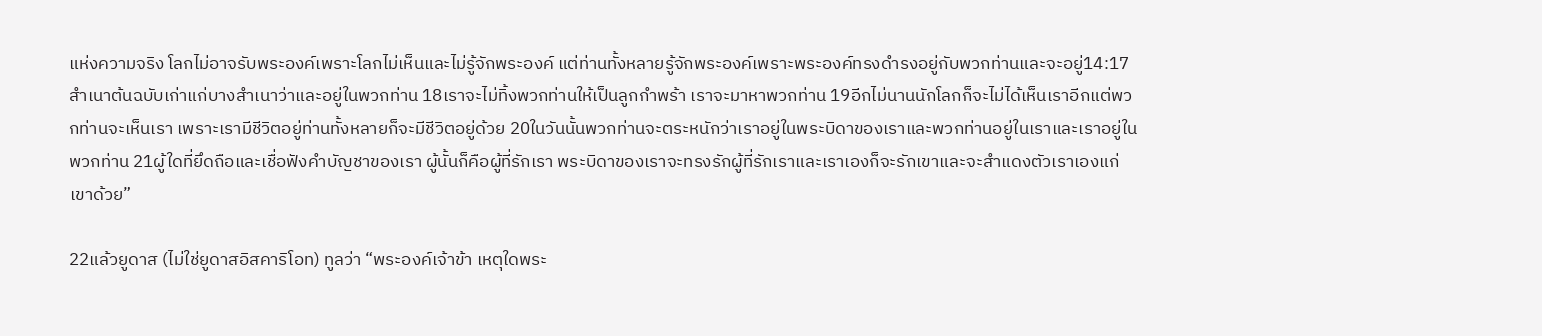แห่งความจริง โลกไม่อาจรับพระองค์เพราะโลกไม่เห็นและไม่รู้จักพระองค์ แต่ท่านทั้งหลายรู้จักพระองค์เพราะพระองค์ทรงดำรงอยู่กับพวกท่านและจะอยู่14:17 สำเนาต้นฉบับเก่าแก่บางสำเนาว่าและอยู่ในพวกท่าน 18เราจะไม่ทิ้งพวกท่านให้เป็นลูกกำพร้า เราจะมาหาพวกท่าน 19อีกไม่นานนักโลกก็จะไม่ได้เห็นเราอีกแต่พวกท่านจะเห็นเรา เพราะเรามีชีวิตอยู่ท่านทั้งหลายก็จะมีชีวิตอยู่ด้วย 20ในวันนั้นพวกท่านจะตระหนักว่าเราอยู่ในพระบิดาของเราและพวกท่านอยู่ในเราและเราอยู่ในพวกท่าน 21ผู้ใดที่ยึดถือและเชื่อฟังคำบัญชาของเรา ผู้นั้นก็คือผู้ที่รักเรา พระบิดาของเราจะทรงรักผู้ที่รักเราและเราเองก็จะรักเขาและจะสำแดงตัวเราเองแก่เขาด้วย”

22แล้วยูดาส (ไม่ใช่ยูดาสอิสคาริโอท) ทูลว่า “พระองค์เจ้าข้า เหตุใดพระ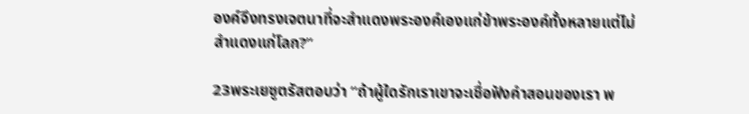องค์จึงทรงเจตนาที่จะสำแดงพระองค์เองแก่ข้าพระองค์ทั้งหลายแต่ไม่สำแดงแก่โลก?”

23พระเยซูตรัสตอบว่า “ถ้าผู้ใดรักเราเขาจะเชื่อฟังคำสอนของเรา พ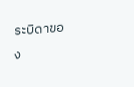ระบิดาของ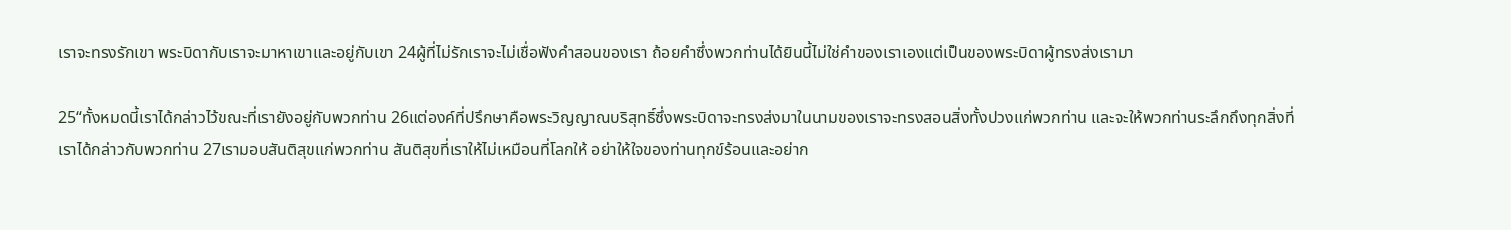เราจะทรงรักเขา พระบิดากับเราจะมาหาเขาและอยู่กับเขา 24ผู้ที่ไม่รักเราจะไม่เชื่อฟังคำสอนของเรา ถ้อยคำซึ่งพวกท่านได้ยินนี้ไม่ใช่คำของเราเองแต่เป็นของพระบิดาผู้ทรงส่งเรามา

25“ทั้งหมดนี้เราได้กล่าวไว้ขณะที่เรายังอยู่กับพวกท่าน 26แต่องค์ที่ปรึกษาคือพระวิญญาณบริสุทธิ์ซึ่งพระบิดาจะทรงส่งมาในนามของเราจะทรงสอนสิ่งทั้งปวงแก่พวกท่าน และจะให้พวกท่านระลึกถึงทุกสิ่งที่เราได้กล่าวกับพวกท่าน 27เรามอบสันติสุขแก่พวกท่าน สันติสุขที่เราให้ไม่เหมือนที่โลกให้ อย่าให้ใจของท่านทุกข์ร้อนและอย่าก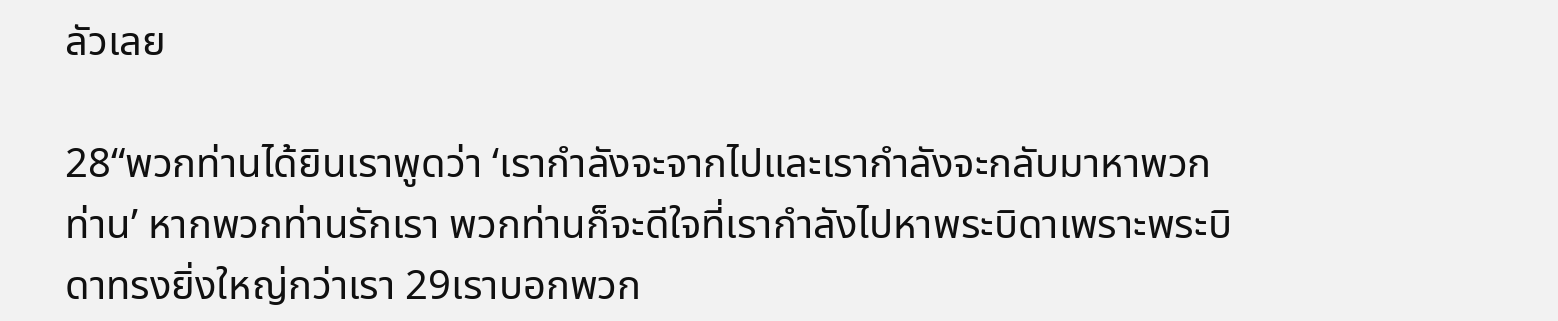ลัวเลย

28“พวกท่านได้ยินเราพูดว่า ‘เรากำลังจะจากไปและเรากำลังจะกลับมาหาพวกท่าน’ หากพวกท่านรักเรา พวกท่านก็จะดีใจที่เรากำลังไปหาพระบิดาเพราะพระบิดาทรงยิ่งใหญ่กว่าเรา 29เราบอกพวก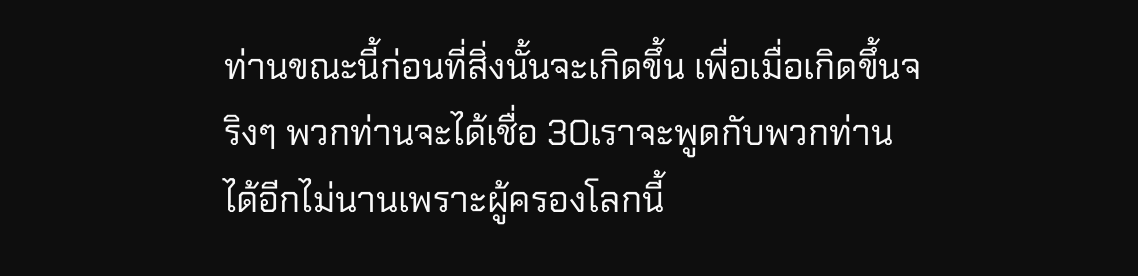ท่านขณะนี้ก่อนที่สิ่งนั้นจะเกิดขึ้น เพื่อเมื่อเกิดขึ้นจริงๆ พวกท่านจะได้เชื่อ 30เราจะพูดกับพวกท่านได้อีกไม่นานเพราะผู้ครองโลกนี้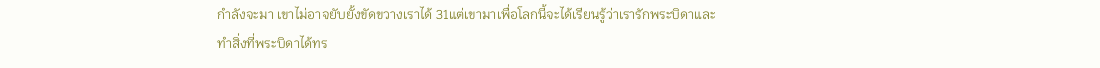กำลังจะมา เขาไม่อาจยับยั้งขัดขวางเราได้ 31แต่เขามาเพื่อโลกนี้จะได้เรียนรู้ว่าเรารักพระบิดาและทำสิ่งที่พระบิดาได้ทร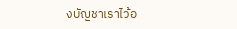งบัญชาเราไว้อ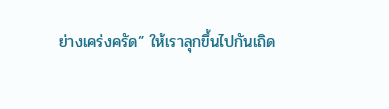ย่างเคร่งครัด” ให้เราลุกขึ้นไปกันเถิด